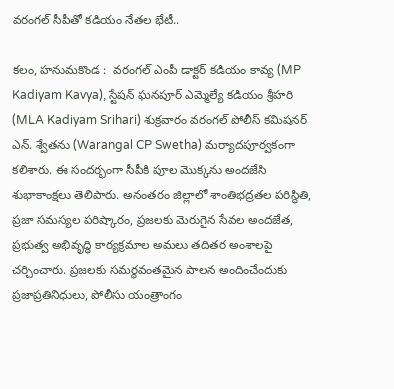వరంగల్ సీపీతో కడియం నేతల భేటీ..

కలం, హనుమకొండ :  వరంగల్ ఎంపీ డాక్టర్ కడియం కావ్య (MP Kadiyam Kavya), స్టేషన్ ఘనపూర్ ఎమ్మెల్యే కడియం శ్రీహరి (MLA Kadiyam Srihari) శుక్రవారం వరంగల్ పోలీస్ కమిషనర్ ఎన్. శ్వేతను (Warangal CP Swetha) మర్యాదపూర్వకంగా కలిశారు. ఈ సందర్భంగా సీపీకి పూల మొక్కను అందజేసి శుభాకాంక్షలు తెలిపారు. అనంతరం జిల్లాలో శాంతిభద్రతల పరిస్థితి, ప్రజా సమస్యల పరిష్కారం, ప్రజలకు మెరుగైన సేవల అందజేత, ప్రభుత్వ అభివృద్ధి కార్యక్రమాల అమలు తదితర అంశాలపై చర్చించారు. ప్రజలకు సమర్థవంతమైన పాలన అందించేందుకు ప్రజాప్రతినిధులు, పోలీసు యంత్రాంగం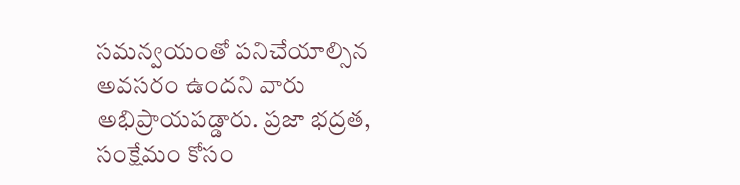సమన్వయంతో పనిచేయాల్సిన అవసరం ఉందని వారు అభిప్రాయపడ్డారు. ప్రజా భద్రత, సంక్షేమం కోసం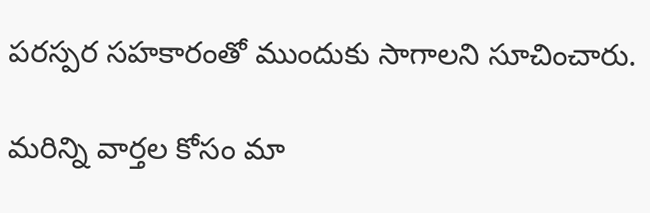పరస్పర సహకారంతో ముందుకు సాగాలని సూచించారు.

మ‌రిన్ని వార్త‌ల కోసం మా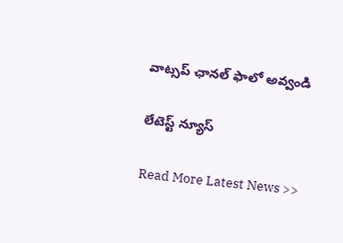వాట్స‌ప్ ఛాన‌ల్ ఫాలో అవ్వండి

లేటెస్ట్ న్యూస్‌

Read More Latest News >>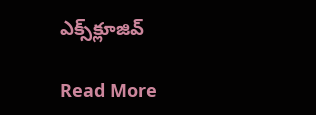ఎక్స్‌క్లూజివ్‌

Read More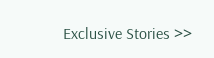Exclusive Stories >>